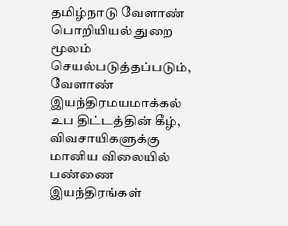தமிழ்நாடு வேளாண் பொறியியல் துறை மூலம் செயல்படுத்தப்படும், வேளாண் இயந்திரமயமாக்கல் உப திட்டத்தின் கீழ், விவசாயிகளுக்கு மானிய விலையில் பண்ணை இயந்திரங்கள்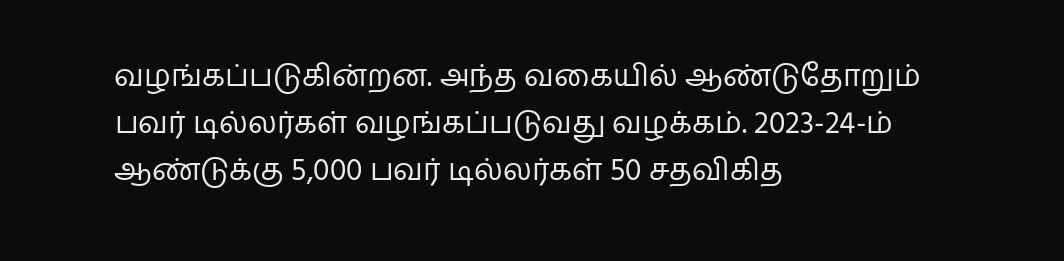வழங்கப்படுகின்றன. அந்த வகையில் ஆண்டுதோறும் பவர் டில்லர்கள் வழங்கப்படுவது வழக்கம். 2023-24-ம் ஆண்டுக்கு 5,000 பவர் டில்லர்கள் 50 சதவிகித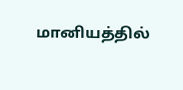மானியத்தில்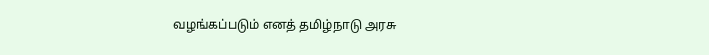வழங்கப்படும் எனத் தமிழ்நாடு அரசு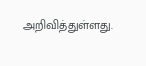அறிவித்துள்ளது.